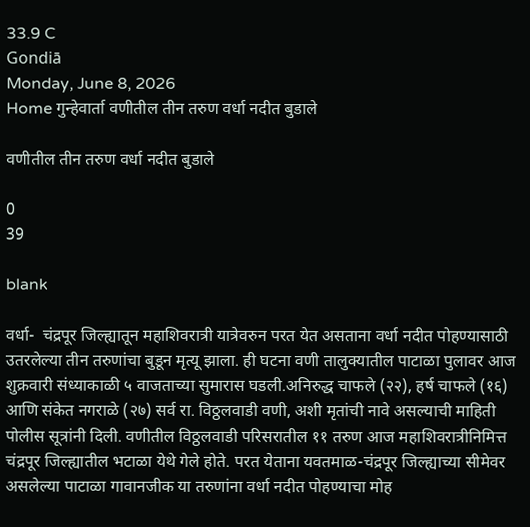33.9 C
Gondiā
Monday, June 8, 2026
Home गुन्हेवार्ता वणीतील तीन तरुण वर्धा नदीत बुडाले

वणीतील तीन तरुण वर्धा नदीत बुडाले

0
39

blank

वर्धा-  चंद्रपूर जिल्ह्यातून महाशिवरात्री यात्रेवरुन परत येत असताना वर्धा नदीत पोहण्यासाठी उतरलेल्या तीन तरुणांचा बुडून मृत्यू झाला. ही घटना वणी तालुक्यातील पाटाळा पुलावर आज शुक्रवारी संध्याकाळी ५ वाजताच्या सुमारास घडली.अनिरुद्ध चाफले (२२), हर्ष चाफले (१६) आणि संकेत नगराळे (२७) सर्व रा. विठ्ठलवाडी वणी, अशी मृतांची नावे असल्याची माहिती पोलीस सूत्रांनी दिली. वणीतील विठ्ठलवाडी परिसरातील ११ तरुण आज महाशिवरात्रीनिमित्त चंद्रपूर जिल्ह्यातील भटाळा येथे गेले होते. परत येताना यवतमाळ-चंद्रपूर जिल्ह्याच्या सीमेवर असलेल्या पाटाळा गावानजीक या तरुणांना वर्धा नदीत पोहण्याचा मोह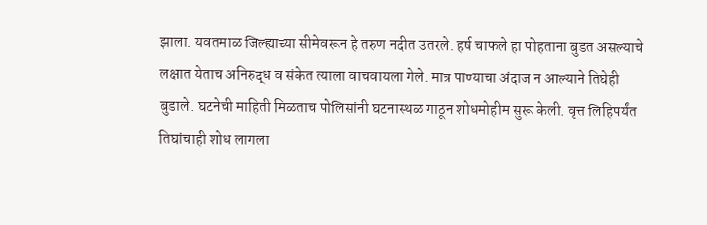झाला. यवतमाळ जिल्ह्याच्या सीमेवरून हे तरुण नदीत उतरले. हर्ष चाफले हा पोहताना बुडत असल्याचे लक्षात येताच अनिरुद्ध व संकेत त्याला वाचवायला गेले. मात्र पाण्याचा अंदाज न आल्याने तिघेही बुडाले. घटनेची माहिती मिळताच पोलिसांनी घटनास्थळ गाठून शोधमोहीम सुरू केली. वृत्त लिहिपर्यंत तिघांचाही शोध लागला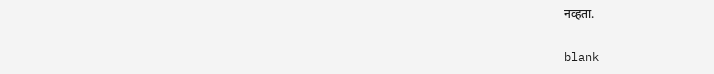नव्हता.

blank